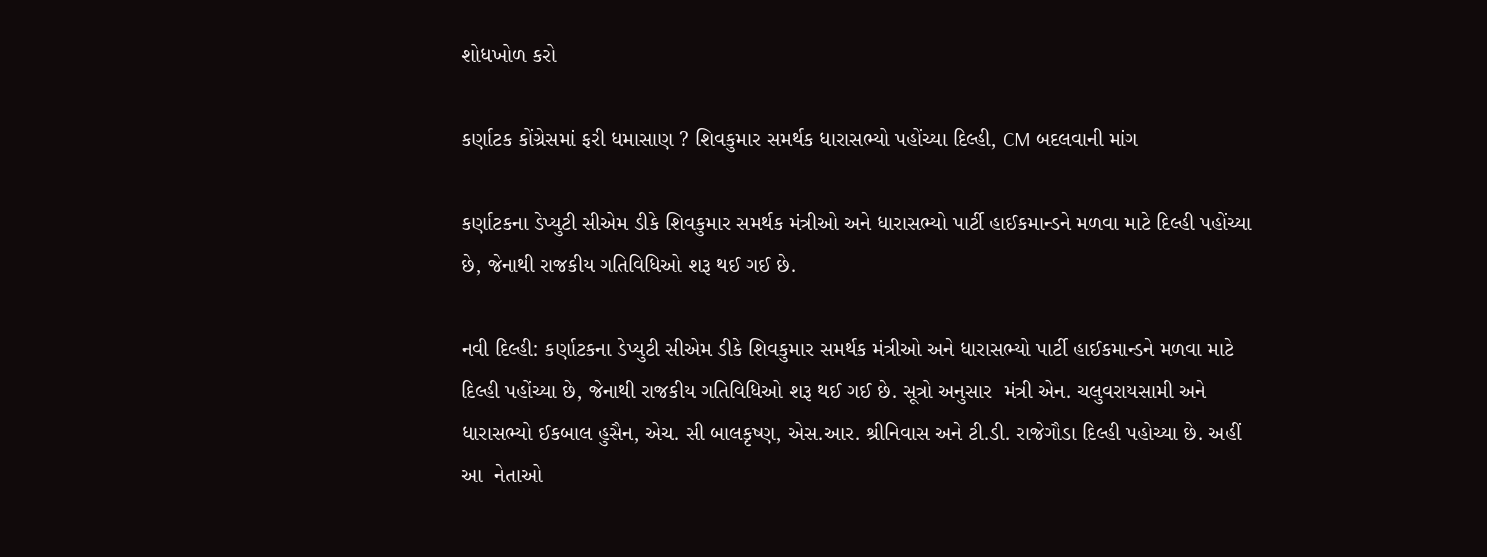શોધખોળ કરો

કર્ણાટક કોંગ્રેસમાં ફરી ધમાસાણ ? શિવકુમાર સમર્થક ધારાસભ્યો પહોંચ્યા દિલ્હી, CM બદલવાની માંગ

કર્ણાટકના ડેપ્યુટી સીએમ ડીકે શિવકુમાર સમર્થક મંત્રીઓ અને ધારાસભ્યો પાર્ટી હાઈકમાન્ડને મળવા માટે દિલ્હી પહોંચ્યા છે, જેનાથી રાજકીય ગતિવિધિઓ શરૂ થઈ ગઈ છે.

નવી દિલ્હી: કર્ણાટકના ડેપ્યુટી સીએમ ડીકે શિવકુમાર સમર્થક મંત્રીઓ અને ધારાસભ્યો પાર્ટી હાઈકમાન્ડને મળવા માટે દિલ્હી પહોંચ્યા છે, જેનાથી રાજકીય ગતિવિધિઓ શરૂ થઈ ગઈ છે. સૂત્રો અનુસાર  મંત્રી એન. ચલુવરાયસામી અને ધારાસભ્યો ઈકબાલ હુસૈન, એચ. સી બાલકૃષ્ણ, એસ.આર. શ્રીનિવાસ અને ટી.ડી. રાજેગૌડા દિલ્હી પહોચ્યા છે. અહીં આ  નેતાઓ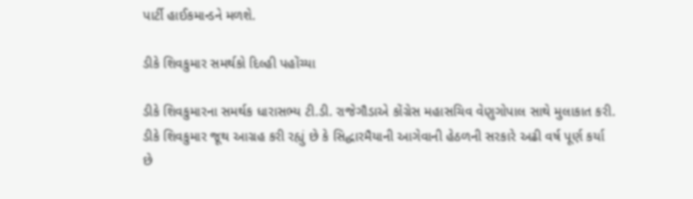પાર્ટી હાઈકમાન્ડને મળશે.

ડીકે શિવકુમાર સમર્થકો દિલ્હી પહોંચ્યા

ડીકે શિવકુમારના સમર્થક ધારાસભ્ય ટી.ડી. રાજેગૌડાએ કોંગ્રેસ મહાસચિવ વેણુગોપાલ સાથે મુલાકાત કરી. ડીકે શિવકુમાર જૂથ આગ્રહ કરી રહ્યું છે કે સિદ્ધારમૈયાની આગેવાની હેઠળની સરકારે અઢી વર્ષ પૂર્ણ કર્યા છે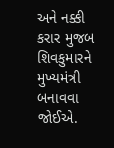અને નક્કી કરાર મુજબ શિવકુમારને મુખ્યમંત્રી બનાવવા જોઈએ.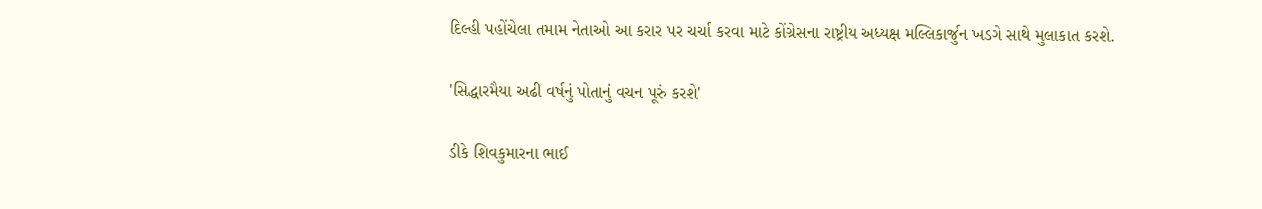દિલ્હી પહોંચેલા તમામ નેતાઓ આ કરાર પર ચર્ચા કરવા માટે કોંગ્રેસના રાષ્ટ્રીય અધ્યક્ષ મલ્લિકાર્જુન ખડગે સાથે મુલાકાત કરશે.

'સિદ્ધારમૈયા અઢી વર્ષનું પોતાનું વચન પૂરું કરશે'

ડીકે શિવકુમારના ભાઈ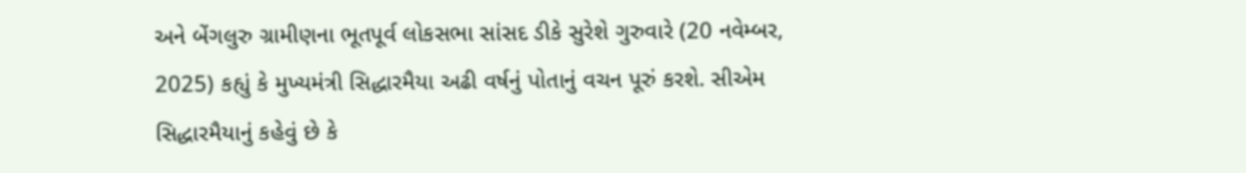અને બેંગલુરુ ગ્રામીણના ભૂતપૂર્વ લોકસભા સાંસદ ડીકે સુરેશે ગુરુવારે (20 નવેમ્બર, 2025) કહ્યું કે મુખ્યમંત્રી સિદ્ધારમૈયા અઢી વર્ષનું પોતાનું વચન પૂરું કરશે. સીએમ સિદ્ધારમૈયાનું કહેવું છે કે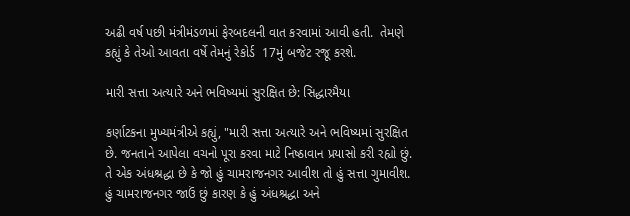અઢી વર્ષ પછી મંત્રીમંડળમાં ફેરબદલની વાત કરવામાં આવી હતી.  તેમણે કહ્યું કે તેઓ આવતા વર્ષે તેમનું રેકોર્ડ  17મું બજેટ રજૂ કરશે.

મારી સત્તા અત્યારે અને ભવિષ્યમાં સુરક્ષિત છે: સિદ્ધારમૈયા

કર્ણાટકના મુખ્યમંત્રીએ કહ્યું, "મારી સત્તા અત્યારે અને ભવિષ્યમાં સુરક્ષિત છે. જનતાને આપેલા વચનો પૂરા કરવા માટે નિષ્ઠાવાન પ્રયાસો કરી રહ્યો છું. તે એક અંધશ્રદ્ધા છે કે જો હું ચામરાજનગર આવીશ તો હું સત્તા ગુમાવીશ. હું ચામરાજનગર જાઉં છું કારણ કે હું અંધશ્રદ્ધા અને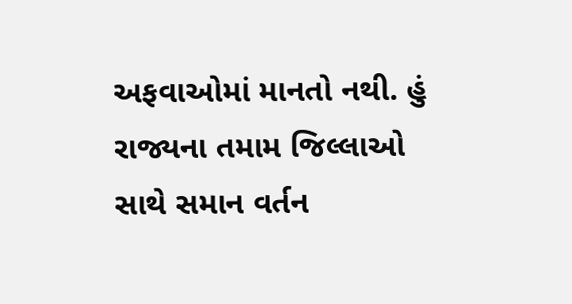અફવાઓમાં માનતો નથી. હું રાજ્યના તમામ જિલ્લાઓ સાથે સમાન વર્તન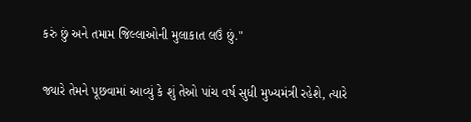કરું છું અને તમામ જિલ્લાઓની મુલાકાત લઉં છું."

જ્યારે તેમને પૂછવામાં આવ્યું કે શું તેઓ પાંચ વર્ષ સુધી મુખ્યમંત્રી રહેશે, ત્યારે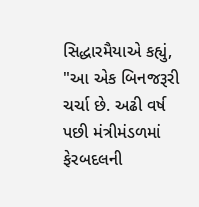સિદ્ધારમૈયાએ કહ્યું, "આ એક બિનજરૂરી ચર્ચા છે. અઢી વર્ષ પછી મંત્રીમંડળમાં ફેરબદલની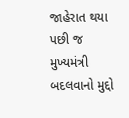જાહેરાત થયા પછી જ મુખ્યમંત્રી બદલવાનો મુદ્દો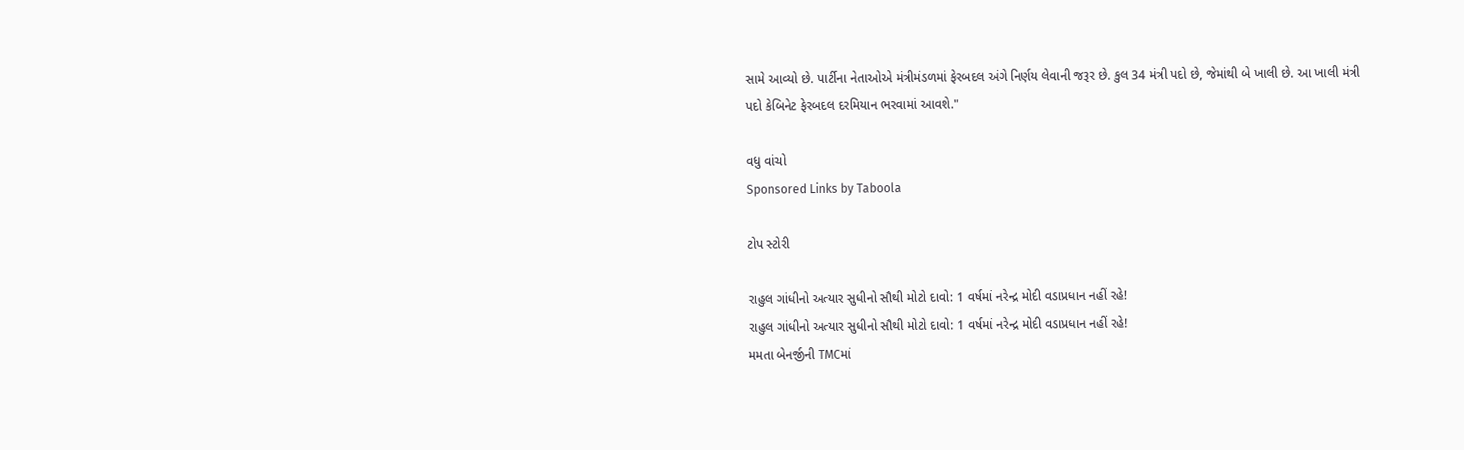સામે આવ્યો છે. પાર્ટીના નેતાઓએ મંત્રીમંડળમાં ફેરબદલ અંગે નિર્ણય લેવાની જરૂર છે. કુલ 34 મંત્રી પદો છે, જેમાંથી બે ખાલી છે. આ ખાલી મંત્રી પદો કેબિનેટ ફેરબદલ દરમિયાન ભરવામાં આવશે."

વધુ વાંચો
Sponsored Links by Taboola

ટોપ સ્ટોરી

રાહુલ ગાંધીનો અત્યાર સુધીનો સૌથી મોટો દાવો: 1 વર્ષમાં નરેન્દ્ર મોદી વડાપ્રધાન નહીં રહે!
રાહુલ ગાંધીનો અત્યાર સુધીનો સૌથી મોટો દાવો: 1 વર્ષમાં નરેન્દ્ર મોદી વડાપ્રધાન નહીં રહે!
મમતા બેનર્જીની TMCમાં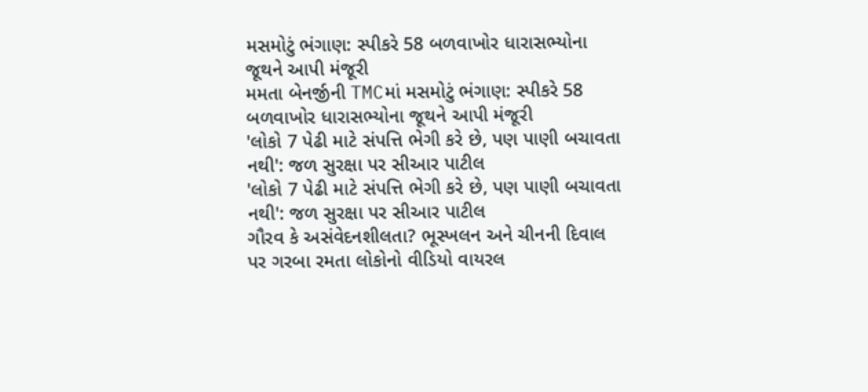મસમોટું ભંગાણ: સ્પીકરે 58 બળવાખોર ધારાસભ્યોના જૂથને આપી મંજૂરી
મમતા બેનર્જીની TMCમાં મસમોટું ભંગાણ: સ્પીકરે 58 બળવાખોર ધારાસભ્યોના જૂથને આપી મંજૂરી
'લોકો 7 પેઢી માટે સંપત્તિ ભેગી કરે છે, પણ પાણી બચાવતા નથી': જળ સુરક્ષા પર સીઆર પાટીલ
'લોકો 7 પેઢી માટે સંપત્તિ ભેગી કરે છે, પણ પાણી બચાવતા નથી': જળ સુરક્ષા પર સીઆર પાટીલ
ગૌરવ કે અસંવેદનશીલતા? ભૂસ્ખલન અને ચીનની દિવાલ પર ગરબા રમતા લોકોનો વીડિયો વાયરલ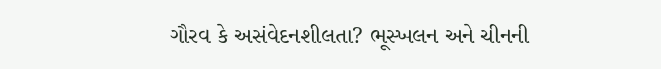ગૌરવ કે અસંવેદનશીલતા? ભૂસ્ખલન અને ચીનની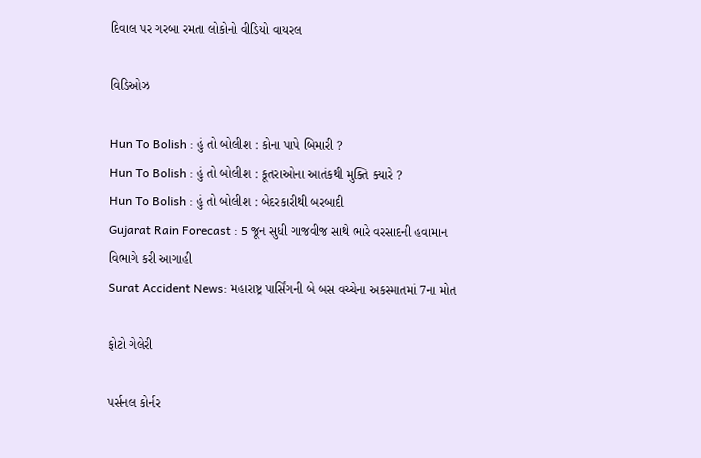દિવાલ પર ગરબા રમતા લોકોનો વીડિયો વાયરલ

વિડિઓઝ

Hun To Bolish : હું તો બોલીશ : કોના પાપે બિમારી ?
Hun To Bolish : હું તો બોલીશ : કૂતરાઓના આતંકથી મુક્તિ ક્યારે ?
Hun To Bolish : હું તો બોલીશ : બેદરકારીથી બરબાદી
Gujarat Rain Forecast : 5 જૂન સુધી ગાજવીજ સાથે ભારે વરસાદની હવામાન વિભાગે કરી આગાહી
Surat Accident News: મહારાષ્ટ્ર પાર્સિંગની બે બસ વચ્ચેના અકસ્માતમાં 7ના મોત

ફોટો ગેલેરી

પર્સનલ કોર્નર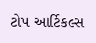ટોપ આર્ટિકલ્સ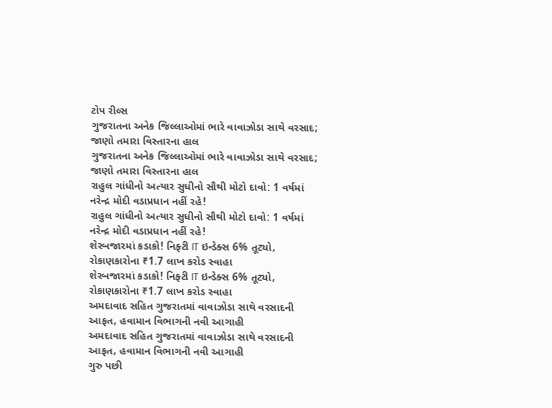ટોપ રીલ્સ
ગુજરાતના અનેક જિલ્લાઓમાં ભારે વાવાઝોડા સાથે વરસાદ; જાણો તમારા વિસ્તારના હાલ
ગુજરાતના અનેક જિલ્લાઓમાં ભારે વાવાઝોડા સાથે વરસાદ; જાણો તમારા વિસ્તારના હાલ
રાહુલ ગાંધીનો અત્યાર સુધીનો સૌથી મોટો દાવો: 1 વર્ષમાં નરેન્દ્ર મોદી વડાપ્રધાન નહીં રહે!
રાહુલ ગાંધીનો અત્યાર સુધીનો સૌથી મોટો દાવો: 1 વર્ષમાં નરેન્દ્ર મોદી વડાપ્રધાન નહીં રહે!
શેરબજારમાં કડાકો! નિફ્ટી IT ઇન્ડેક્સ 6% તૂટ્યો, રોકાણકારોના ₹1.7 લાખ કરોડ સ્વાહા
શેરબજારમાં કડાકો! નિફ્ટી IT ઇન્ડેક્સ 6% તૂટ્યો, રોકાણકારોના ₹1.7 લાખ કરોડ સ્વાહા
અમદાવાદ સહિત ગુજરાતમાં વાવાઝોડા સાથે વરસાદની આફત, હવામાન વિભાગની નવી આગાહી
અમદાવાદ સહિત ગુજરાતમાં વાવાઝોડા સાથે વરસાદની આફત, હવામાન વિભાગની નવી આગાહી
ગુરુ પછી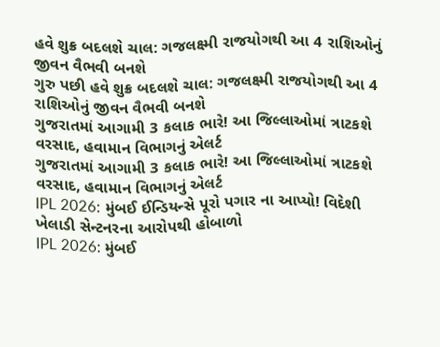હવે શુક્ર બદલશે ચાલ: ગજલક્ષ્મી રાજયોગથી આ 4 રાશિઓનું જીવન વૈભવી બનશે
ગુરુ પછી હવે શુક્ર બદલશે ચાલ: ગજલક્ષ્મી રાજયોગથી આ 4 રાશિઓનું જીવન વૈભવી બનશે
ગુજરાતમાં આગામી 3 કલાક ભારે! આ જિલ્લાઓમાં ત્રાટકશે વરસાદ, હવામાન વિભાગનું એલર્ટ
ગુજરાતમાં આગામી 3 કલાક ભારે! આ જિલ્લાઓમાં ત્રાટકશે વરસાદ, હવામાન વિભાગનું એલર્ટ
IPL 2026: મુંબઈ ઈન્ડિયન્સે પૂરો પગાર ના આપ્યો! વિદેશી ખેલાડી સેન્ટનરના આરોપથી હોબાળો
IPL 2026: મુંબઈ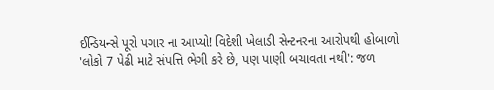ઈન્ડિયન્સે પૂરો પગાર ના આપ્યો! વિદેશી ખેલાડી સેન્ટનરના આરોપથી હોબાળો
'લોકો 7 પેઢી માટે સંપત્તિ ભેગી કરે છે, પણ પાણી બચાવતા નથી': જળ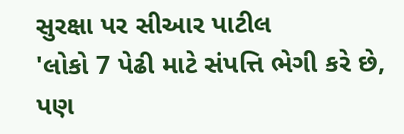સુરક્ષા પર સીઆર પાટીલ
'લોકો 7 પેઢી માટે સંપત્તિ ભેગી કરે છે, પણ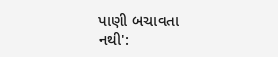પાણી બચાવતા નથી':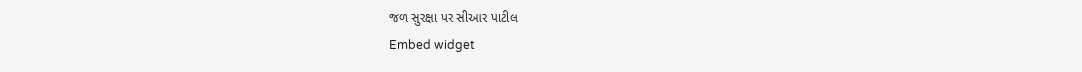જળ સુરક્ષા પર સીઆર પાટીલ
Embed widget